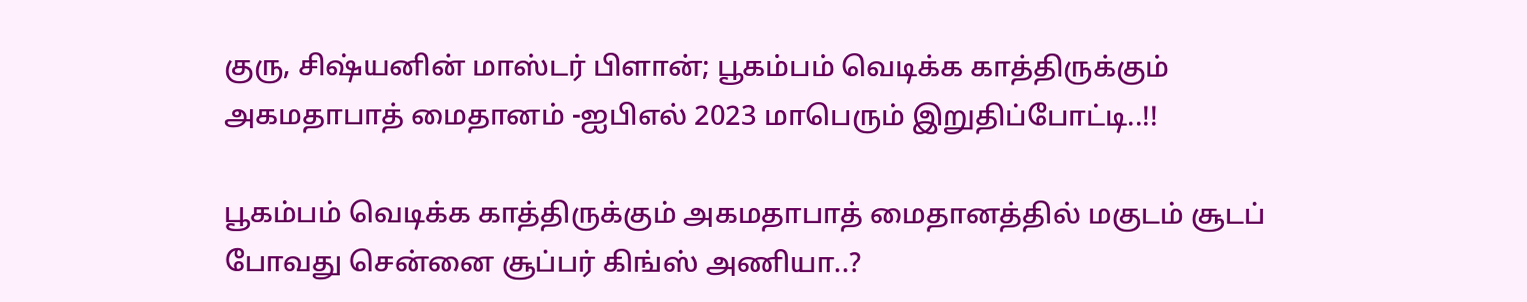குரு, சிஷ்யனின் மாஸ்டர் பிளான்; பூகம்பம் வெடிக்க காத்திருக்கும் அகமதாபாத் மைதானம் -ஐபிஎல் 2023 மாபெரும் இறுதிப்போட்டி..!!

பூகம்பம் வெடிக்க காத்திருக்கும் அகமதாபாத் மைதானத்தில் மகுடம் சூடப் போவது சென்னை சூப்பர் கிங்ஸ் அணியா..?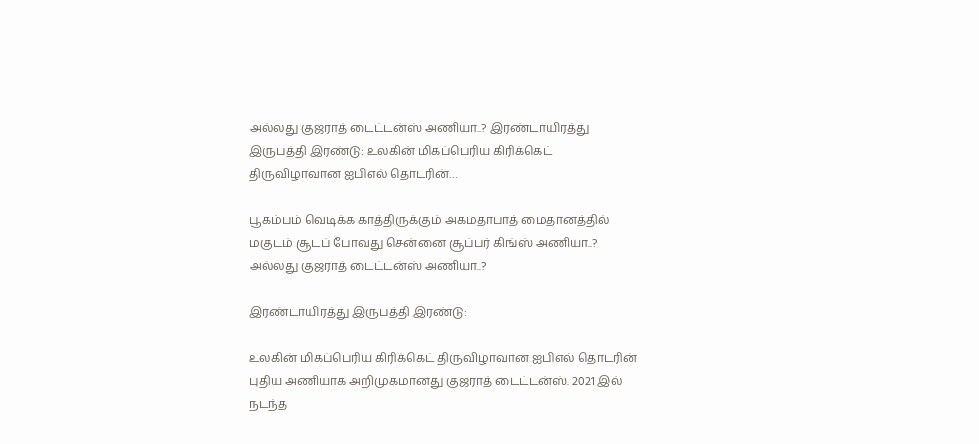அல்லது குஜராத் டைட்டன்ஸ் அணியா..? இரண்டாயிரத்து இருபத்தி இரண்டு: உலகின் மிகப்பெரிய கிரிக்கெட் திருவிழாவான ஐபிஎல் தொடரின்…

பூகம்பம் வெடிக்க காத்திருக்கும் அகமதாபாத் மைதானத்தில் மகுடம் சூடப் போவது சென்னை சூப்பர் கிங்ஸ் அணியா..? அல்லது குஜராத் டைட்டன்ஸ் அணியா..?

இரண்டாயிரத்து இருபத்தி இரண்டு:

உலகின் மிகப்பெரிய கிரிக்கெட் திருவிழாவான ஐபிஎல் தொடரின் புதிய அணியாக அறிமுகமானது குஜராத் டைட்டன்ஸ். 2021 இல் நடந்த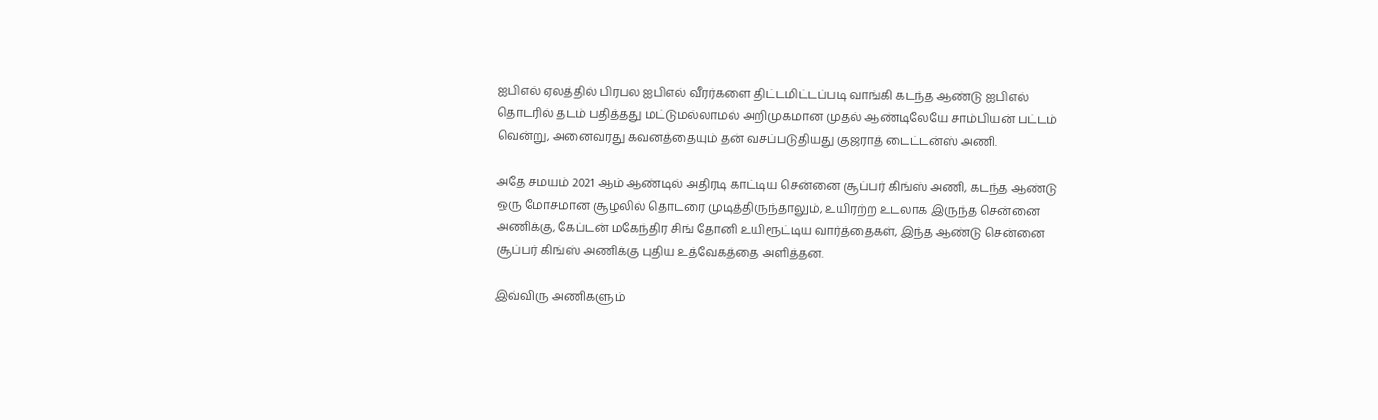ஐபிஎல் ஏலத்தில் பிரபல ஐபிஎல் வீரர்களை திட்டமிட்டப்படி வாங்கி கடந்த ஆண்டு ஐபிஎல் தொடரில் தடம் பதித்தது மட்டுமல்லாமல் அறிமுகமான முதல் ஆண்டிலேயே சாம்பியன் பட்டம் வென்று, அனைவரது கவனத்தையும் தன் வசப்படுதியது குஜராத் டைட்டன்ஸ் அணி.

அதே சமயம் 2021 ஆம் ஆண்டில் அதிரடி காட்டிய சென்னை சூப்பர் கிங்ஸ் அணி, கடந்த ஆண்டு ஒரு மோசமான சூழலில் தொடரை முடித்திருந்தாலும், உயிரற்ற உடலாக இருந்த சென்னை அணிக்கு, கேப்டன் மகேந்திர சிங் தோனி உயிரூட்டிய வார்த்தைகள், இந்த ஆண்டு சென்னை சூப்பர் கிங்ஸ் அணிக்கு புதிய உத்வேகத்தை அளித்தன.

இவ்விரு அணிகளும்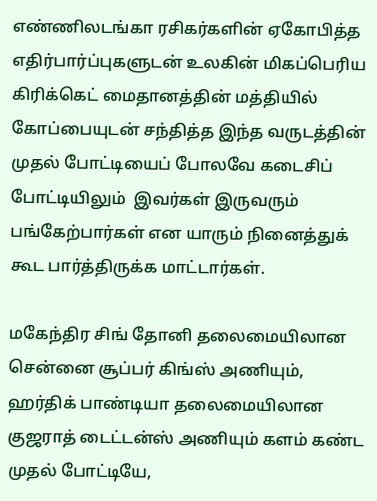எண்ணிலடங்கா ரசிகர்களின் ஏகோபித்த எதிர்பார்ப்புகளுடன் உலகின் மிகப்பெரிய கிரிக்கெட் மைதானத்தின் மத்தியில் கோப்பையுடன் சந்தித்த இந்த வருடத்தின் முதல் போட்டியைப் போலவே கடைசிப் போட்டியிலும்  இவர்கள் இருவரும் பங்கேற்பார்கள் என யாரும் நினைத்துக் கூட பார்த்திருக்க மாட்டார்கள்.

மகேந்திர சிங் தோனி தலைமையிலான சென்னை சூப்பர் கிங்ஸ் அணியும், ஹர்திக் பாண்டியா தலைமையிலான குஜராத் டைட்டன்ஸ் அணியும் களம் கண்ட முதல் போட்டியே,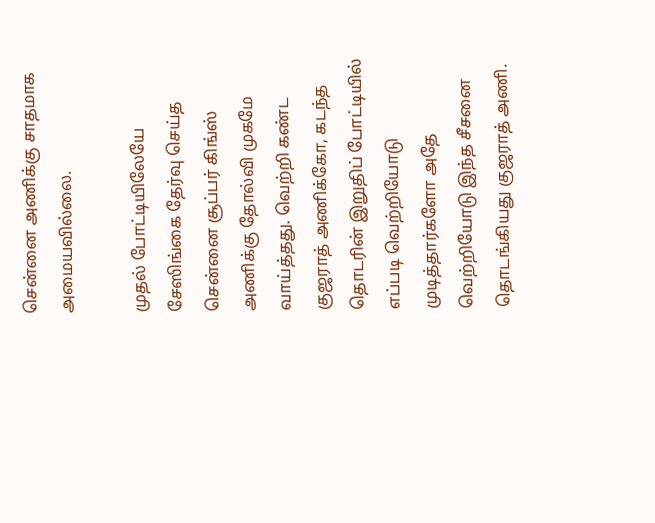சென்னை அணிக்கு சாதமாக அமையவில்லை.

முதல் போட்டியிலேயே சேஸிங்கை தேர்வு செய்த சென்னை சூப்பர் கிங்ஸ் அணிக்கு தோல்வி முகமே வாய்த்தது. வெற்றி கண்ட குஜராத் அணிக்கோ, கடந்த தொடரின் இறுதிப் போட்டியில்  எப்படி வெற்றியோடு முடித்தார்களோ அதே வெற்றியோடு இந்த சீசனை தொடங்கியது குஜராத் அணி.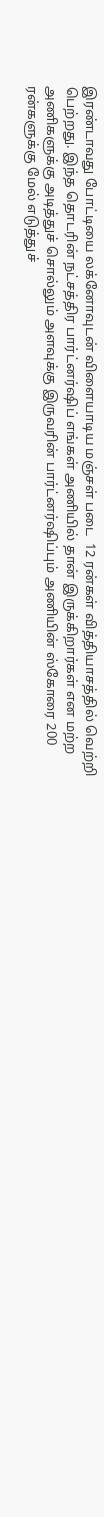இரண்டாவது போட்டியை லக்னோவுடன் விளையாடிய மஞ்சள் படை  12 ரன்கள் வித்தியாசத்தில் வெற்றி பெற்றது. இந்த தொடரின் நட்சத்திர பார்ட்னர்ஷிப் எங்கள் அணியில் தான் இருக்கிறார்கள் என மற்ற அணிகளுக்கு அடித்துச் சொல்லும் அளவுக்கு இருவரின் பார்ட்னர்ஷிப்பும் அணியின் ஸ்கோரை 200 ரன்களுக்கு மேல் எடுத்துச்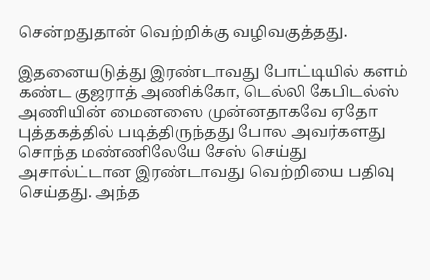சென்றதுதான் வெற்றிக்கு வழிவகுத்தது.

இதனையடுத்து இரண்டாவது போட்டியில் களம் கண்ட குஜராத் அணிக்கோ, டெல்லி கேபிடல்ஸ் அணியின் மைனஸை முன்னதாகவே ஏதோ புத்தகத்தில் படித்திருந்தது போல அவர்களது சொந்த மண்ணிலேயே சேஸ் செய்து அசால்ட்டான இரண்டாவது வெற்றியை பதிவு செய்தது. அந்த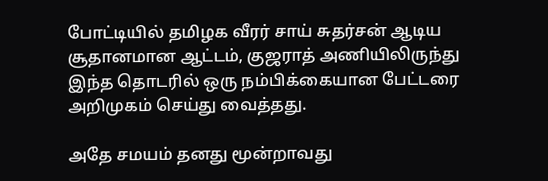போட்டியில் தமிழக வீரர் சாய் சுதர்சன் ஆடிய சூதானமான ஆட்டம், குஜராத் அணியிலிருந்து இந்த தொடரில் ஒரு நம்பிக்கையான பேட்டரை அறிமுகம் செய்து வைத்தது.

அதே சமயம் தனது மூன்றாவது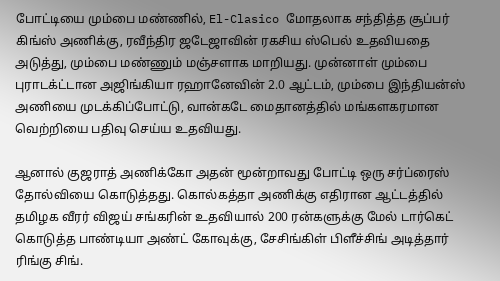போட்டியை மும்பை மண்ணில், El-Clasico மோதலாக சந்தித்த சூப்பர் கிங்ஸ் அணிக்கு, ரவீந்திர ஜடேஜாவின் ரகசிய ஸ்பெல் உதவியதை அடுத்து, மும்பை மண்ணும் மஞ்சளாக மாறியது. முன்னாள் மும்பை புராடக்ட்டான அஜிங்கியா ரஹானேவின் 2.0 ஆட்டம், மும்பை இந்தியன்ஸ் அணியை முடக்கிப்போட்டு, வான்கடே மைதானத்தில் மங்களகரமான வெற்றியை பதிவு செய்ய உதவியது.

ஆனால் குஜராத் அணிக்கோ அதன் மூன்றாவது போட்டி ஒரு சர்ப்ரைஸ் தோல்வியை கொடுத்தது. கொல்கத்தா அணிக்கு எதிரான ஆட்டத்தில் தமிழக வீரர் விஜய் சங்கரின் உதவியால் 200 ரன்களுக்கு மேல் டார்கெட் கொடுத்த பாண்டியா அண்ட் கோவுக்கு, சேசிங்கிள் பிளீச்சிங் அடித்தார் ரிங்கு சிங்.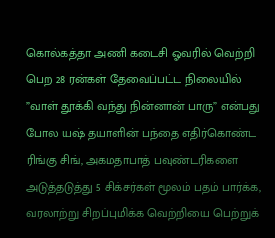கொல்கத்தா அணி கடைசி ஓவரில் வெற்றி பெற 28 ரன்கள் தேவைப்பட்ட நிலையில் ”வாள் தூக்கி வந்து நின்னான் பாரு” என்பது போல யஷ் தயாளின் பந்தை எதிர்கொண்ட ரிங்கு சிங், அகமதாபாத் பவுண்டரிகளை அடுத்தடுத்து 5 சிக்சர்கள் மூலம் பதம் பார்க்க, வரலாற்று சிறப்புமிக்க வெற்றியை பெற்றுக்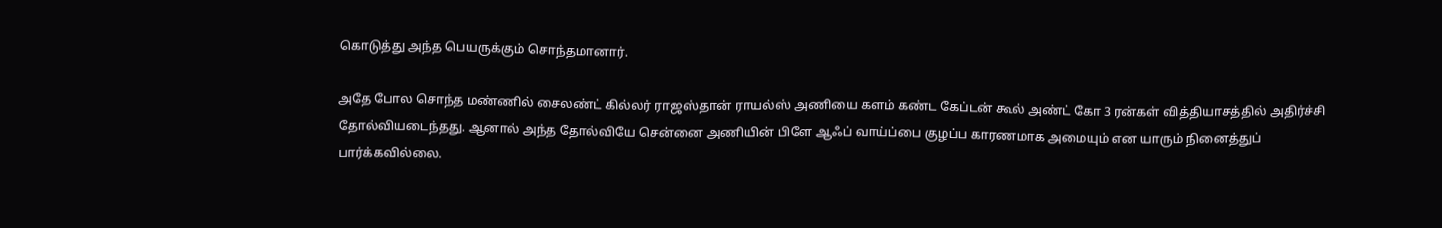கொடுத்து அந்த பெயருக்கும் சொந்தமானார்.

அதே போல சொந்த மண்ணில் சைலண்ட் கில்லர் ராஜஸ்தான் ராயல்ஸ் அணியை களம் கண்ட கேப்டன் கூல் அண்ட் கோ 3 ரன்கள் வித்தியாசத்தில் அதிர்ச்சி தோல்வியடைந்தது. ஆனால் அந்த தோல்வியே சென்னை அணியின் பிளே ஆஃப் வாய்ப்பை குழப்ப காரணமாக அமையும் என யாரும் நினைத்துப் பார்க்கவில்லை.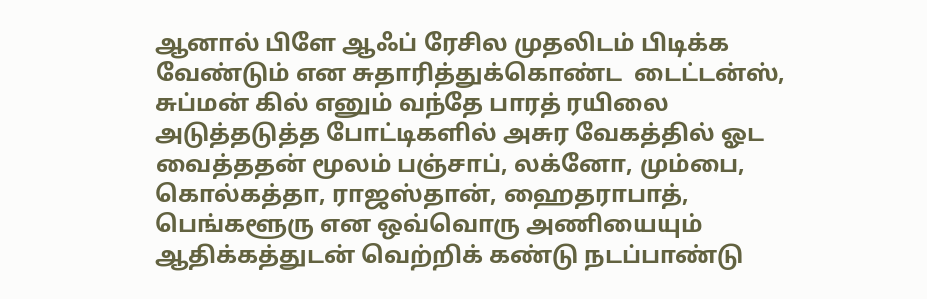ஆனால் பிளே ஆஃப் ரேசில முதலிடம் பிடிக்க வேண்டும் என சுதாரித்துக்கொண்ட  டைட்டன்ஸ், சுப்மன் கில் எனும் வந்தே பாரத் ரயிலை அடுத்தடுத்த போட்டிகளில் அசுர வேகத்தில் ஓட வைத்ததன் மூலம் பஞ்சாப், லக்னோ, மும்பை, கொல்கத்தா, ராஜஸ்தான், ஹைதராபாத், பெங்களூரு என ஒவ்வொரு அணியையும் ஆதிக்கத்துடன் வெற்றிக் கண்டு நடப்பாண்டு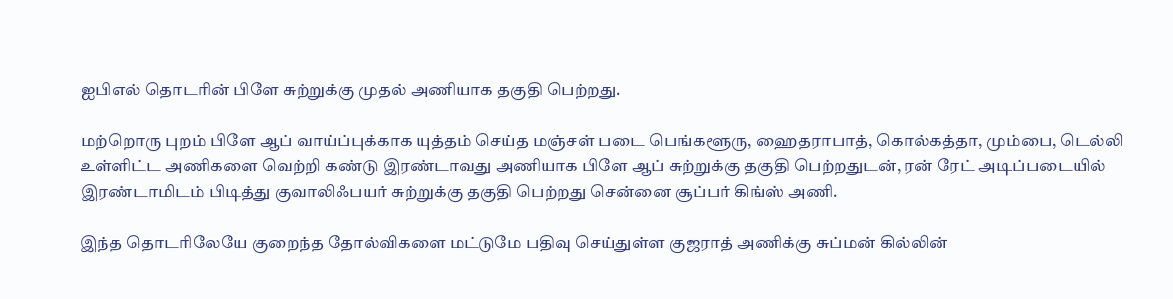ஐபிஎல் தொடரின் பிளே சுற்றுக்கு முதல் அணியாக தகுதி பெற்றது.

மற்றொரு புறம் பிளே ஆப் வாய்ப்புக்காக யுத்தம் செய்த மஞ்சள் படை பெங்களூரு, ஹைதராபாத், கொல்கத்தா, மும்பை, டெல்லி உள்ளிட்ட அணிகளை வெற்றி கண்டு இரண்டாவது அணியாக பிளே ஆப் சுற்றுக்கு தகுதி பெற்றதுடன், ரன் ரேட் அடிப்படையில் இரண்டாமிடம் பிடித்து குவாலிஃபயர் சுற்றுக்கு தகுதி பெற்றது சென்னை சூப்பர் கிங்ஸ் அணி.

இந்த தொடரிலேயே குறைந்த தோல்விகளை மட்டுமே பதிவு செய்துள்ள குஜராத் அணிக்கு சுப்மன் கில்லின்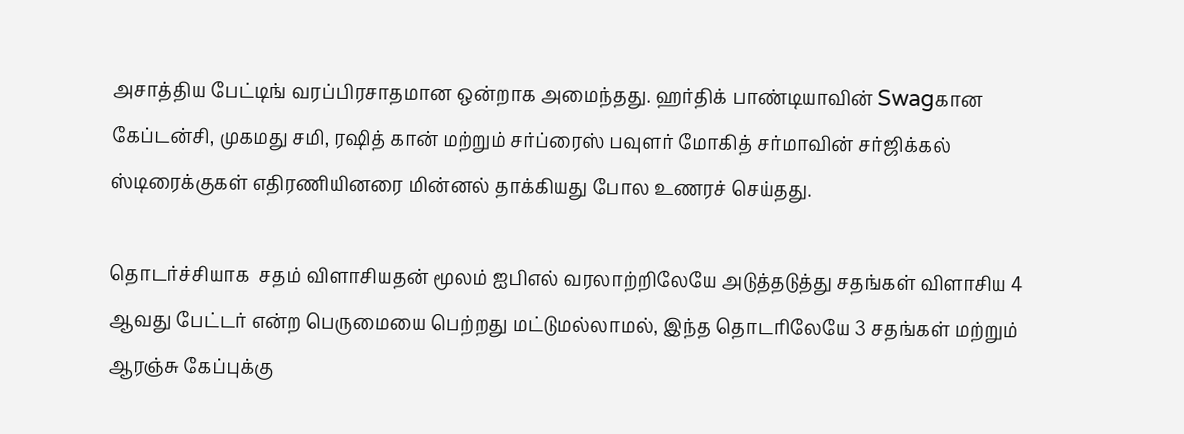அசாத்திய பேட்டிங் வரப்பிரசாதமான ஒன்றாக அமைந்தது. ஹர்திக் பாண்டியாவின் Swagகான கேப்டன்சி, முகமது சமி, ரஷித் கான் மற்றும் சர்ப்ரைஸ் பவுளர் மோகித் சர்மாவின் சர்ஜிக்கல் ஸ்டிரைக்குகள் எதிரணியினரை மின்னல் தாக்கியது போல உணரச் செய்தது.

தொடர்ச்சியாக  சதம் விளாசியதன் மூலம் ஐபிஎல் வரலாற்றிலேயே அடுத்தடுத்து சதங்கள் விளாசிய 4 ஆவது பேட்டர் என்ற பெருமையை பெற்றது மட்டுமல்லாமல், இந்த தொடரிலேயே 3 சதங்கள் மற்றும் ஆரஞ்சு கேப்புக்கு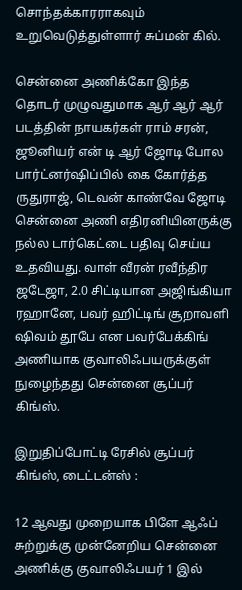சொந்தக்காரராகவும் உறுவெடுத்துள்ளார் சுப்மன் கில்.

சென்னை அணிக்கோ இந்த தொடர் முழுவதுமாக ஆர் ஆர் ஆர் படத்தின் நாயகர்கள் ராம் சரன், ஜூனியர் என் டி ஆர் ஜோடி போல பார்ட்னர்ஷிப்பில் கை கோர்த்த ருதுராஜ், டெவன் காண்வே ஜோடி சென்னை அணி எதிரனியினருக்கு நல்ல டார்கெட்டை பதிவு செய்ய உதவியது. வாள் வீரன் ரவீந்திர ஜடேஜா, 2.0 சிட்டியான அஜிங்கியா ரஹானே, பவர் ஹிட்டிங் சூறாவளி ஷிவம் தூபே என பவர்பேக்கிங் அணியாக குவாலிஃபயருக்குள் நுழைந்தது சென்னை சூப்பர் கிங்ஸ்.

இறுதிப்போட்டி ரேசில் சூப்பர் கிங்ஸ், டைட்டன்ஸ் :

12 ஆவது முறையாக பிளே ஆஃப் சுற்றுக்கு முன்னேறிய சென்னை அணிக்கு குவாலிஃபயர் 1 இல்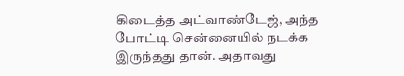கிடைத்த அட்வாண்டேஜ், அந்த போட்டி சென்னையில் நடக்க இருந்தது தான். அதாவது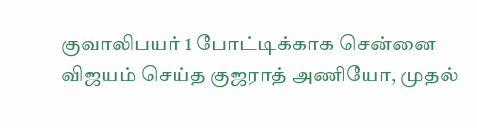குவாலிபயர் 1 போட்டிக்காக சென்னை விஜயம் செய்த குஜராத் அணியோ, முதல்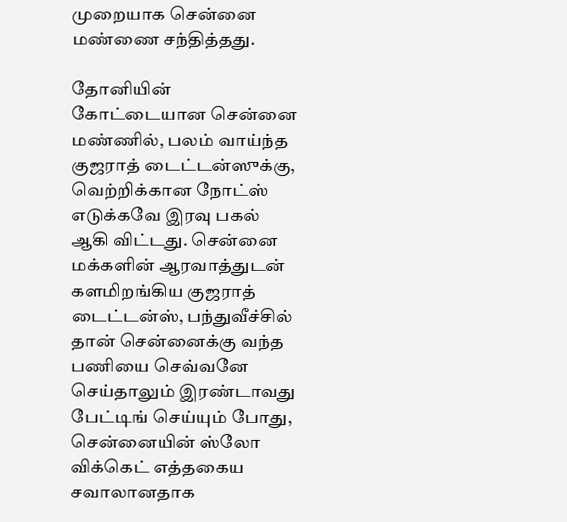முறையாக சென்னை மண்ணை சந்தித்தது.

தோனியின் கோட்டையான சென்னை மண்ணில், பலம் வாய்ந்த குஜராத் டைட்டன்ஸுக்கு, வெற்றிக்கான நோட்ஸ் எடுக்கவே இரவு பகல் ஆகி விட்டது. சென்னை மக்களின் ஆரவாத்துடன் களமிறங்கிய குஜராத் டைட்டன்ஸ், பந்துவீச்சில் தான் சென்னைக்கு வந்த பணியை செவ்வனே செய்தாலும் இரண்டாவது பேட்டிங் செய்யும் போது, சென்னையின் ஸ்லோ விக்கெட் எத்தகைய சவாலானதாக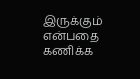இருக்கும் என்பதை கணிக்க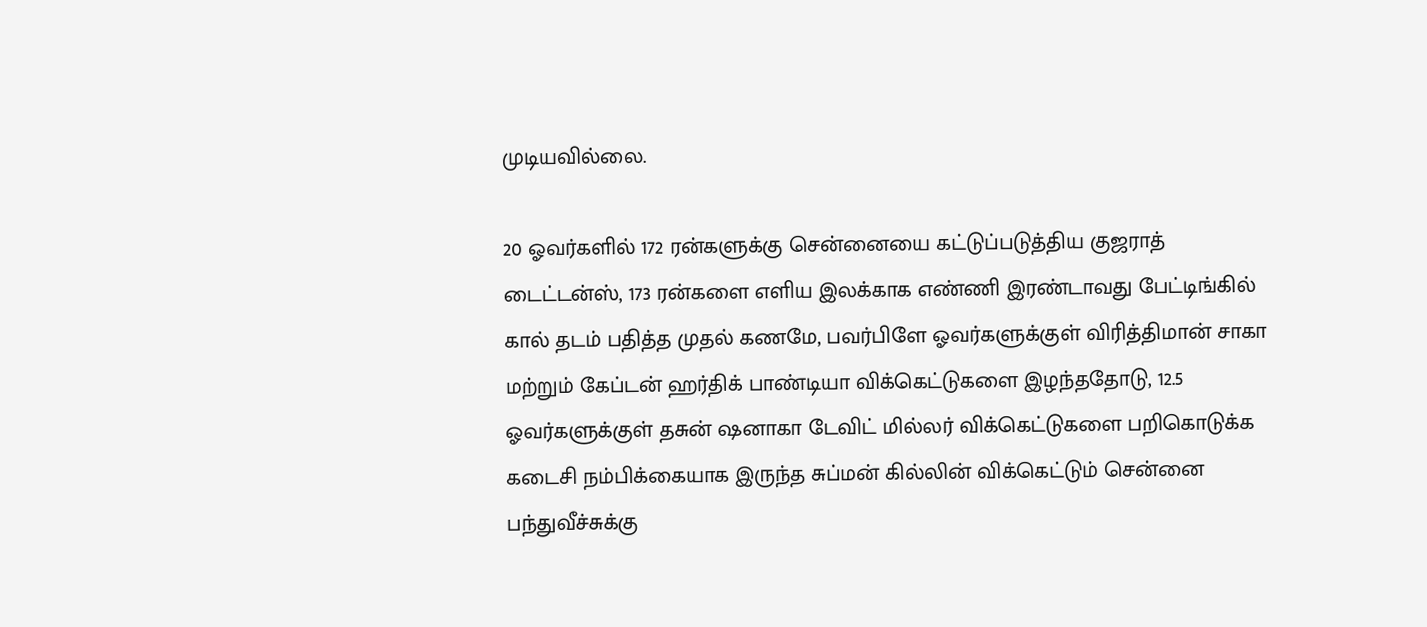முடியவில்லை.

20 ஓவர்களில் 172 ரன்களுக்கு சென்னையை கட்டுப்படுத்திய குஜராத் டைட்டன்ஸ், 173 ரன்களை எளிய இலக்காக எண்ணி இரண்டாவது பேட்டிங்கில் கால் தடம் பதித்த முதல் கணமே, பவர்பிளே ஓவர்களுக்குள் விரித்திமான் சாகா மற்றும் கேப்டன் ஹர்திக் பாண்டியா விக்கெட்டுகளை இழந்ததோடு, 12.5 ஓவர்களுக்குள் தசுன் ஷனாகா டேவிட் மில்லர் விக்கெட்டுகளை பறிகொடுக்க கடைசி நம்பிக்கையாக இருந்த சுப்மன் கில்லின் விக்கெட்டும் சென்னை பந்துவீச்சுக்கு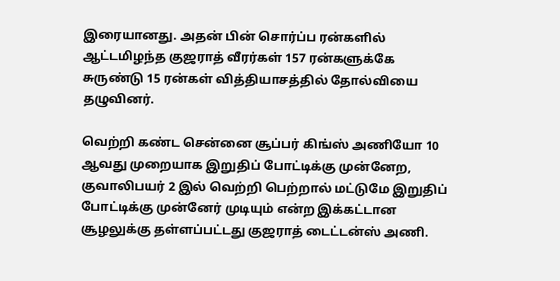இரையானது. அதன் பின் சொர்ப்ப ரன்களில் ஆட்டமிழந்த குஜராத் வீரர்கள் 157 ரன்களுக்கே சுருண்டு 15 ரன்கள் வித்தியாசத்தில் தோல்வியை தழுவினர்.

வெற்றி கண்ட சென்னை சூப்பர் கிங்ஸ் அணியோ 10 ஆவது முறையாக இறுதிப் போட்டிக்கு முன்னேற, குவாலிபயர் 2 இல் வெற்றி பெற்றால் மட்டுமே இறுதிப் போட்டிக்கு முன்னேர் முடியும் என்ற இக்கட்டான சூழலுக்கு தள்ளப்பட்டது குஜராத் டைட்டன்ஸ் அணி.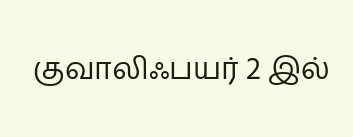குவாலிஃபயர் 2 இல்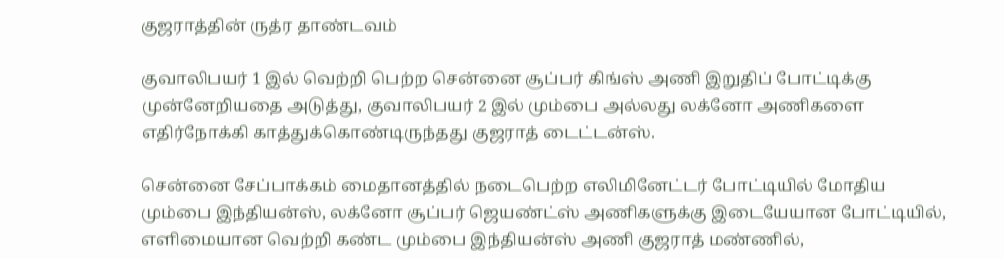குஜராத்தின் ருத்ர தாண்டவம்

குவாலிபயர் 1 இல் வெற்றி பெற்ற சென்னை சூப்பர் கிங்ஸ் அணி இறுதிப் போட்டிக்கு முன்னேறியதை அடுத்து, குவாலிபயர் 2 இல் மும்பை அல்லது லக்னோ அணிகளை எதிர்நோக்கி காத்துக்கொண்டிருந்தது குஜராத் டைட்டன்ஸ்.

சென்னை சேப்பாக்கம் மைதானத்தில் நடைபெற்ற எலிமினேட்டர் போட்டியில் மோதிய மும்பை இந்தியன்ஸ், லக்னோ சூப்பர் ஜெயண்ட்ஸ் அணிகளுக்கு இடையேயான போட்டியில், எளிமையான வெற்றி கண்ட மும்பை இந்தியன்ஸ் அணி குஜராத் மண்ணில்,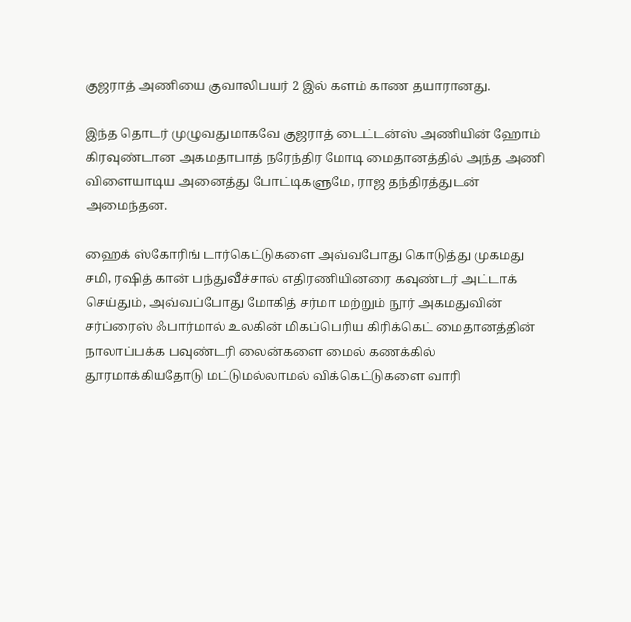குஜராத் அணியை குவாலிபயர் 2 இல் களம் காண தயாரானது.

இந்த தொடர் முழுவதுமாகவே குஜராத் டைட்டன்ஸ் அணியின் ஹோம் கிரவுண்டான அகமதாபாத் நரேந்திர மோடி மைதானத்தில் அந்த அணி விளையாடிய அனைத்து போட்டிகளுமே, ராஜ தந்திரத்துடன் அமைந்தன.

ஹைக் ஸ்கோரிங் டார்கெட்டுகளை அவ்வபோது கொடுத்து முகமது சமி, ரஷித் கான் பந்துவீச்சால் எதிரணியினரை கவுண்டர் அட்டாக் செய்தும், அவ்வப்போது மோகித் சர்மா மற்றும் நூர் அகமதுவின் சர்ப்ரைஸ் ஃபார்மால் உலகின் மிகப்பெரிய கிரிக்கெட் மைதானத்தின் நாலாப்பக்க பவுண்டரி லைன்களை மைல் கணக்கில் தூரமாக்கியதோடு மட்டுமல்லாமல் விக்கெட்டுகளை வாரி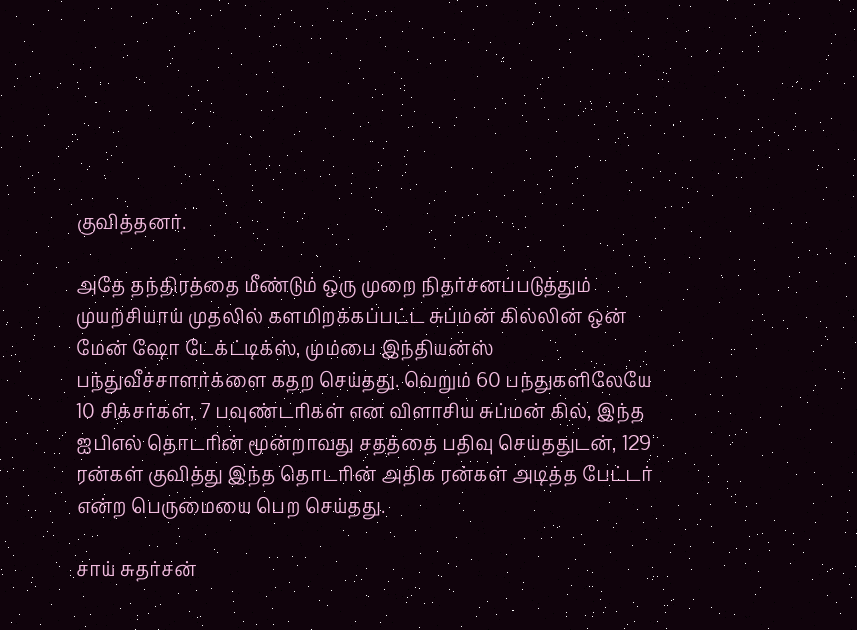குவித்தனர்.

அதே தந்திரத்தை மீண்டும் ஒரு முறை நிதர்சனப்படுத்தும் முயற்சியாய் முதலில் களமிறக்கப்பட்ட சுப்மன் கில்லின் ஒன் மேன் ஷோ டேக்ட்டிக்ஸ், மும்பை இந்தியன்ஸ் பந்துவீச்சாளர்க்ளை கதற செய்தது. வெறும் 60 பந்துகளிலேயே 10 சிக்சர்கள், 7 பவுண்டரிகள் என விளாசிய சுப்மன் கில், இந்த ஐபிஎல் தொடரின் மூன்றாவது சதத்தை பதிவு செய்ததுடன், 129 ரன்கள் குவித்து இந்த தொடரின் அதிக ரன்கள் அடித்த பேட்டர் என்ற பெருமையை பெற செய்தது.

சாய் சுதர்சன்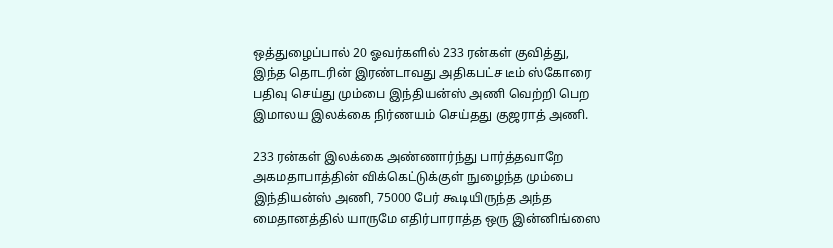ஒத்துழைப்பால் 20 ஓவர்களில் 233 ரன்கள் குவித்து, இந்த தொடரின் இரண்டாவது அதிகபட்ச டீம் ஸ்கோரை பதிவு செய்து மும்பை இந்தியன்ஸ் அணி வெற்றி பெற இமாலய இலக்கை நிர்ணயம் செய்தது குஜராத் அணி.

233 ரன்கள் இலக்கை அண்ணார்ந்து பார்த்தவாறே அகமதாபாத்தின் விக்கெட்டுக்குள் நுழைந்த மும்பை இந்தியன்ஸ் அணி, 75000 பேர் கூடியிருந்த அந்த மைதானத்தில் யாருமே எதிர்பாராத்த ஒரு இன்னிங்ஸை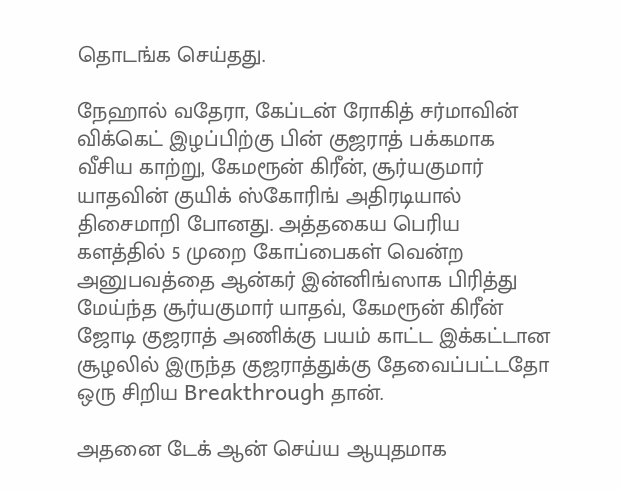தொடங்க செய்தது.

நேஹால் வதேரா, கேப்டன் ரோகித் சர்மாவின் விக்கெட் இழப்பிற்கு பின் குஜராத் பக்கமாக வீசிய காற்று, கேமரூன் கிரீன், சூர்யகுமார் யாதவின் குயிக் ஸ்கோரிங் அதிரடியால்  திசைமாறி போனது. அத்தகைய பெரிய களத்தில் 5 முறை கோப்பைகள் வென்ற அனுபவத்தை ஆன்கர் இன்னிங்ஸாக பிரித்து மேய்ந்த சூர்யகுமார் யாதவ், கேமரூன் கிரீன் ஜோடி குஜராத் அணிக்கு பயம் காட்ட இக்கட்டான சூழலில் இருந்த குஜராத்துக்கு தேவைப்பட்டதோ ஒரு சிறிய Breakthrough தான்.

அதனை டேக் ஆன் செய்ய ஆயுதமாக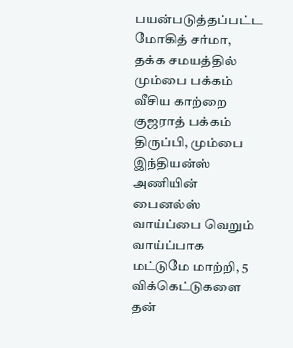பயன்படுத்தப்பட்ட மோகித் சர்மா, தக்க சமயத்தில் மும்பை பக்கம் வீசிய காற்றை குஜராத் பக்கம் திருப்பி, மும்பை இந்தியன்ஸ் அணியின் பைனல்ஸ் வாய்ப்பை வெறும் வாய்ப்பாக மட்டுமே மாற்றி, 5 விக்கெட்டுகளை தன்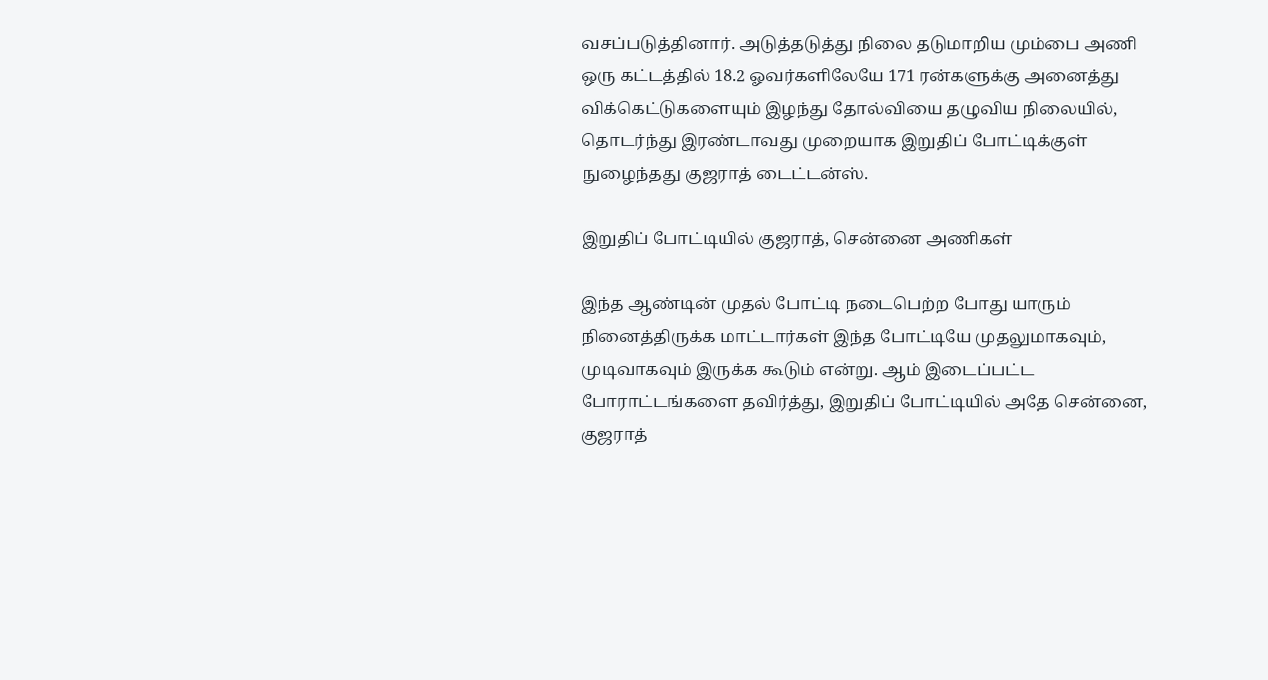வசப்படுத்தினார். அடுத்தடுத்து நிலை தடுமாறிய மும்பை அணி ஒரு கட்டத்தில் 18.2 ஓவர்களிலேயே 171 ரன்களுக்கு அனைத்து விக்கெட்டுகளையும் இழந்து தோல்வியை தழுவிய நிலையில், தொடர்ந்து இரண்டாவது முறையாக இறுதிப் போட்டிக்குள் நுழைந்தது குஜராத் டைட்டன்ஸ்.

இறுதிப் போட்டியில் குஜராத், சென்னை அணிகள்

இந்த ஆண்டின் முதல் போட்டி நடைபெற்ற போது யாரும் நினைத்திருக்க மாட்டார்கள் இந்த போட்டியே முதலுமாகவும், முடிவாகவும் இருக்க கூடும் என்று. ஆம் இடைப்பட்ட போராட்டங்களை தவிர்த்து, இறுதிப் போட்டியில் அதே சென்னை, குஜராத்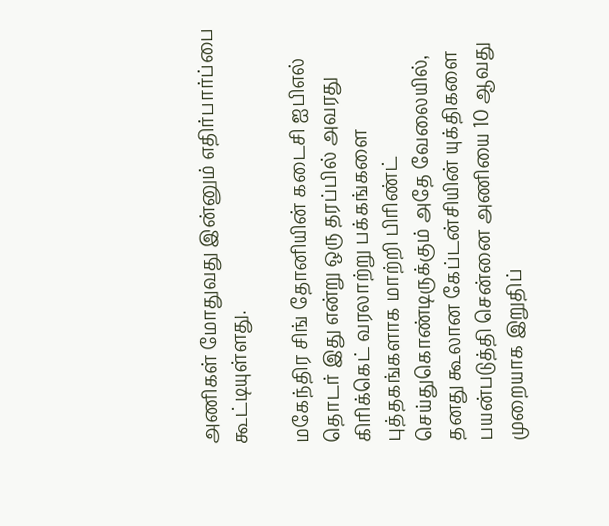அணிகள் மோதுவது இன்னும் எதிர்பார்ப்பை கூட்டியுள்ளது.

மகேந்திர சிங் தோனியின் கடைசி ஐபிஎல் தொடர் இது என்று ஒரு தரப்பில் அவரது கிரிக்கெட் வரலாற்று பக்கங்களை புத்தகங்களாக மாற்றி பிரிண்ட் செய்துகொண்டிருக்கும் அதே வேலையில், தனது கூலான கேப்டன்சியின் யுக்திகளை பயன்படுத்தி சென்னை அணியை 10 ஆவது முறையாக இறுதிப்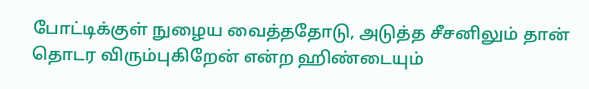போட்டிக்குள் நுழைய வைத்ததோடு, அடுத்த சீசனிலும் தான் தொடர விரும்புகிறேன் என்ற ஹிண்டையும்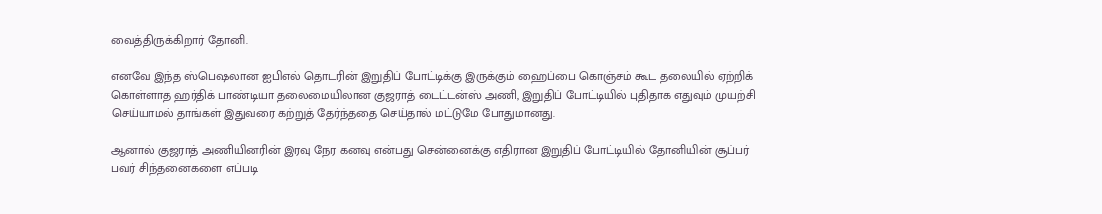வைத்திருக்கிறார் தோனி.

எனவே இந்த ஸ்பெஷலான ஐபிஎல் தொடரின் இறுதிப் போட்டிக்கு இருக்கும் ஹைப்பை கொஞ்சம் கூட தலையில் ஏற்றிக் கொள்ளாத ஹர்திக் பாண்டியா தலைமையிலான குஜராத் டைட்டன்ஸ் அணி, இறுதிப் போட்டியில் புதிதாக எதுவும் முயற்சி செய்யாமல் தாங்கள் இதுவரை கற்றுத் தேர்ந்ததை செய்தால் மட்டுமே போதுமானது.

ஆனால் குஜராத் அணியினரின் இரவு நேர கனவு என்பது சென்னைக்கு எதிரான இறுதிப் போட்டியில் தோனியின் சூப்பர் பவர் சிந்தனைகளை எப்படி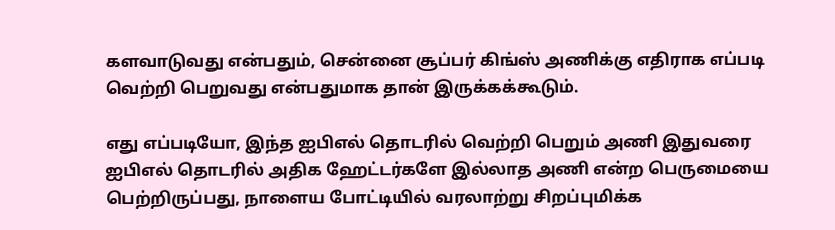களவாடுவது என்பதும், சென்னை சூப்பர் கிங்ஸ் அணிக்கு எதிராக எப்படி வெற்றி பெறுவது என்பதுமாக தான் இருக்கக்கூடும்.

எது எப்படியோ, இந்த ஐபிஎல் தொடரில் வெற்றி பெறும் அணி இதுவரை ஐபிஎல் தொடரில் அதிக ஹேட்டர்களே இல்லாத அணி என்ற பெருமையை பெற்றிருப்பது, நாளைய போட்டியில் வரலாற்று சிறப்புமிக்க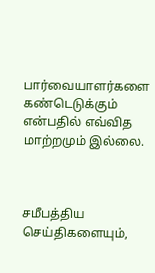பார்வையாளர்களை கண்டெடுக்கும் என்பதில் எவ்வித மாற்றமும் இல்லை.



சமீபத்திய செய்திகளையும்,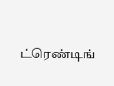ட்ரெண்டிங்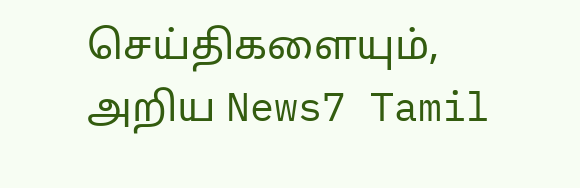செய்திகளையும், அறிய News7 Tamil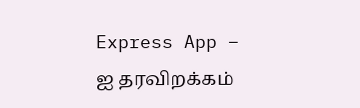Express App – ஐ தரவிறக்கம்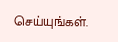செய்யுங்கள்.